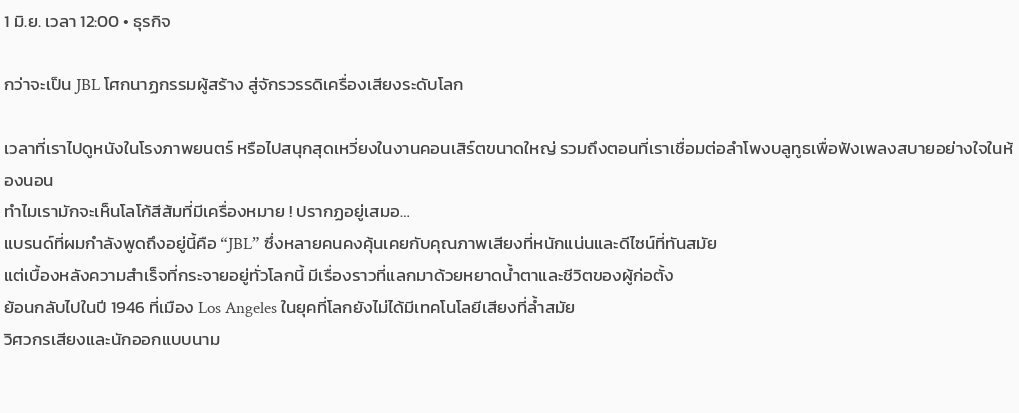1 มิ.ย. เวลา 12:00 • ธุรกิจ

กว่าจะเป็น JBL โศกนาฏกรรมผู้สร้าง สู่จักรวรรดิเครื่องเสียงระดับโลก

เวลาที่เราไปดูหนังในโรงภาพยนตร์ หรือไปสนุกสุดเหวี่ยงในงานคอนเสิร์ตขนาดใหญ่ รวมถึงตอนที่เราเชื่อมต่อลำโพงบลูทูธเพื่อฟังเพลงสบายอย่างใจในห้องนอน
ทำไมเรามักจะเห็นโลโก้สีส้มที่มีเครื่องหมาย ! ปรากฏอยู่เสมอ…
แบรนด์ที่ผมกำลังพูดถึงอยู่นี้คือ “JBL” ซึ่งหลายคนคงคุ้นเคยกับคุณภาพเสียงที่หนักแน่นและดีไซน์ที่ทันสมัย
แต่เบื้องหลังความสำเร็จที่กระจายอยู่ทั่วโลกนี้ มีเรื่องราวที่แลกมาด้วยหยาดน้ำตาและชีวิตของผู้ก่อตั้ง
ย้อนกลับไปในปี 1946 ที่เมือง Los Angeles ในยุคที่โลกยังไม่ได้มีเทคโนโลยีเสียงที่ล้ำสมัย
วิศวกรเสียงและนักออกแบบนาม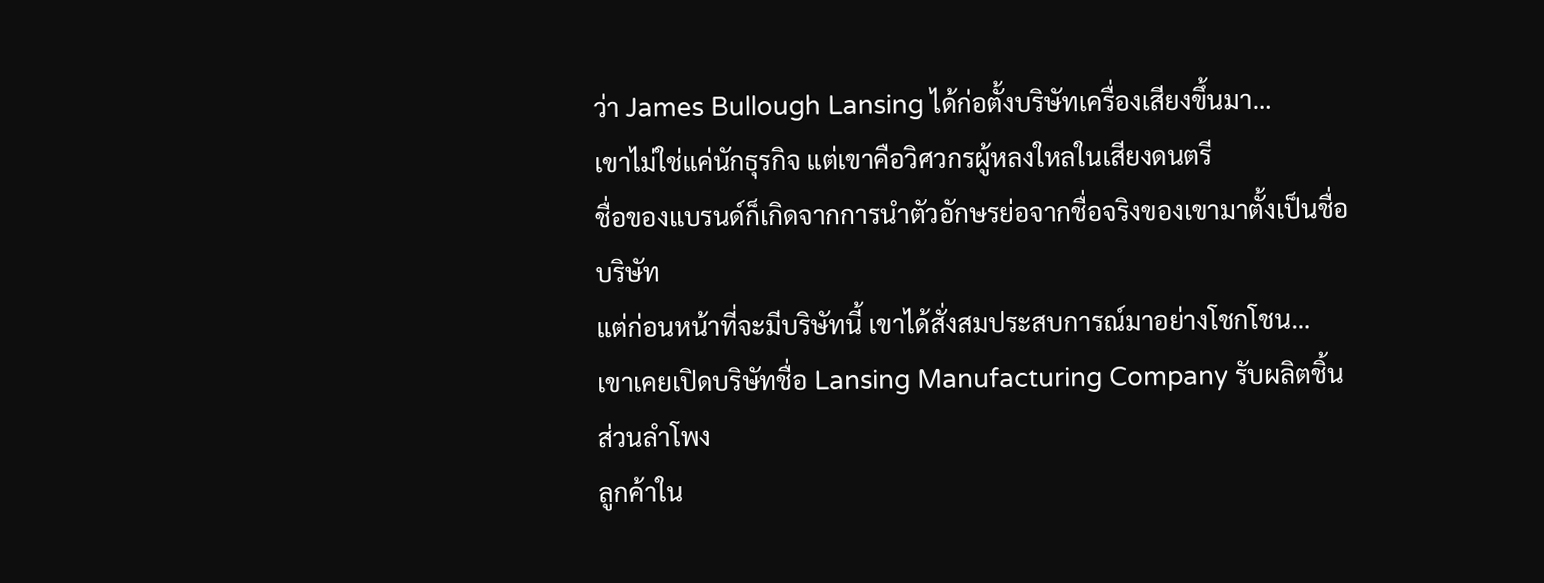ว่า James Bullough Lansing ได้ก่อตั้งบริษัทเครื่องเสียงขึ้นมา…
เขาไม่ใช่แค่นักธุรกิจ แต่เขาคือวิศวกรผู้หลงใหลในเสียงดนตรี
ชื่อของแบรนด์ก็เกิดจากการนำตัวอักษรย่อจากชื่อจริงของเขามาตั้งเป็นชื่อบริษัท
แต่ก่อนหน้าที่จะมีบริษัทนี้ เขาได้สั่งสมประสบการณ์มาอย่างโชกโชน…
เขาเคยเปิดบริษัทชื่อ Lansing Manufacturing Company รับผลิตชิ้นส่วนลำโพง
ลูกค้าใน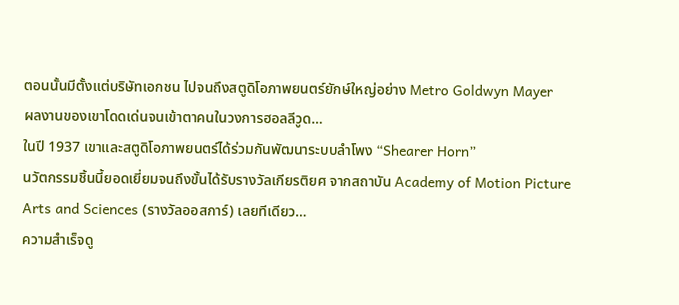ตอนนั้นมีตั้งแต่บริษัทเอกชน ไปจนถึงสตูดิโอภาพยนตร์ยักษ์ใหญ่อย่าง Metro Goldwyn Mayer
ผลงานของเขาโดดเด่นจนเข้าตาคนในวงการฮอลลีวูด…
ในปี 1937 เขาและสตูดิโอภาพยนตร์ได้ร่วมกันพัฒนาระบบลำโพง “Shearer Horn”
นวัตกรรมชิ้นนี้ยอดเยี่ยมจนถึงขั้นได้รับรางวัลเกียรติยศ จากสถาบัน Academy of Motion Picture Arts and Sciences (รางวัลออสการ์) เลยทีเดียว…
ความสำเร็จดู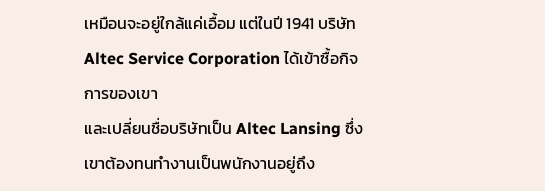เหมือนจะอยู่ใกล้แค่เอื้อม แต่ในปี 1941 บริษัท Altec Service Corporation ได้เข้าซื้อกิจการของเขา
และเปลี่ยนชื่อบริษัทเป็น Altec Lansing ซึ่งเขาต้องทนทำงานเป็นพนักงานอยู่ถึง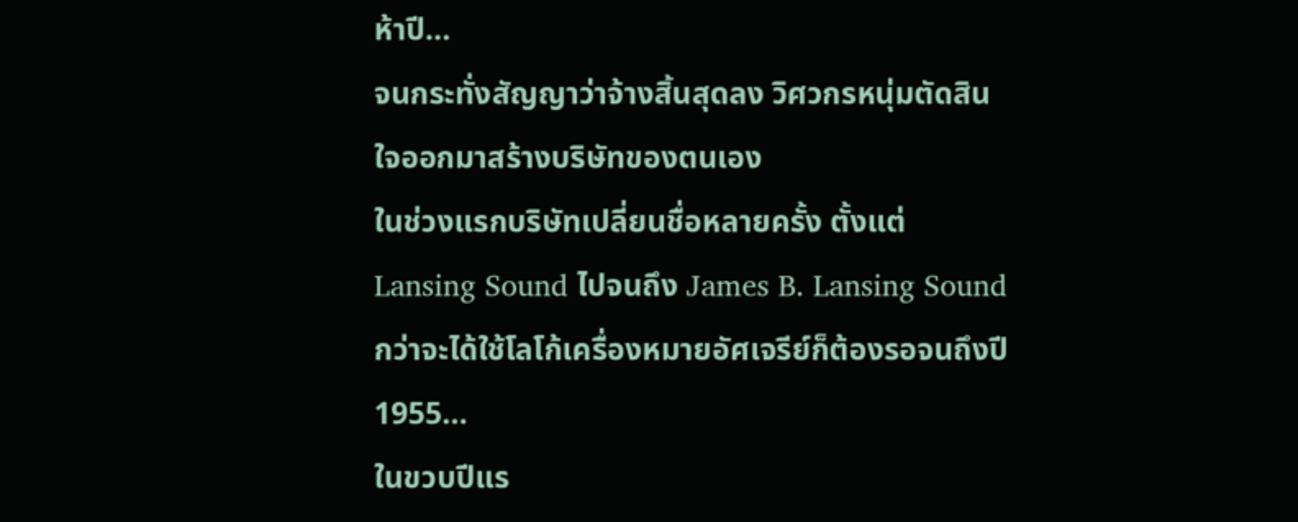ห้าปี…
จนกระทั่งสัญญาว่าจ้างสิ้นสุดลง วิศวกรหนุ่มตัดสินใจออกมาสร้างบริษัทของตนเอง
ในช่วงแรกบริษัทเปลี่ยนชื่อหลายครั้ง ตั้งแต่ Lansing Sound ไปจนถึง James B. Lansing Sound กว่าจะได้ใช้โลโก้เครื่องหมายอัศเจรีย์ก็ต้องรอจนถึงปี 1955…
ในขวบปีแร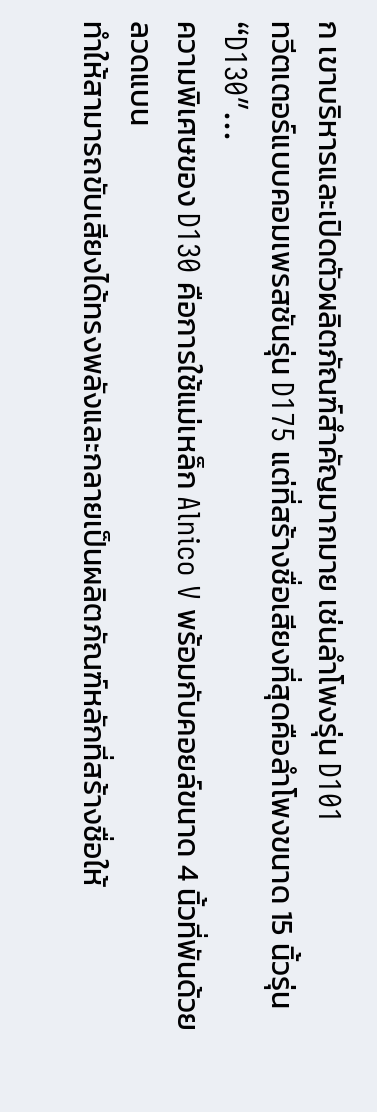ก เขาบริหารและเปิดตัวผลิตภัณฑ์สำคัญมากมาย เช่นลำโพงรุ่น D101
ทวีตเตอร์แบบคอมเพรสชันรุ่น D175 แต่ที่สร้างชื่อเสียงที่สุดคือลำโพงขนาด 15 นิ้วรุ่น “D130″…
ความพิเศษของ D130 คือการใช้แม่เหล็ก Alnico V พร้อมกับคอยล์ขนาด 4 นิ้วที่พันด้วยลวดแบน
ทำให้สามารถขับเสียงได้ทรงพลังและกลายเป็นผลิตภัณฑ์หลักที่สร้างชื่อให้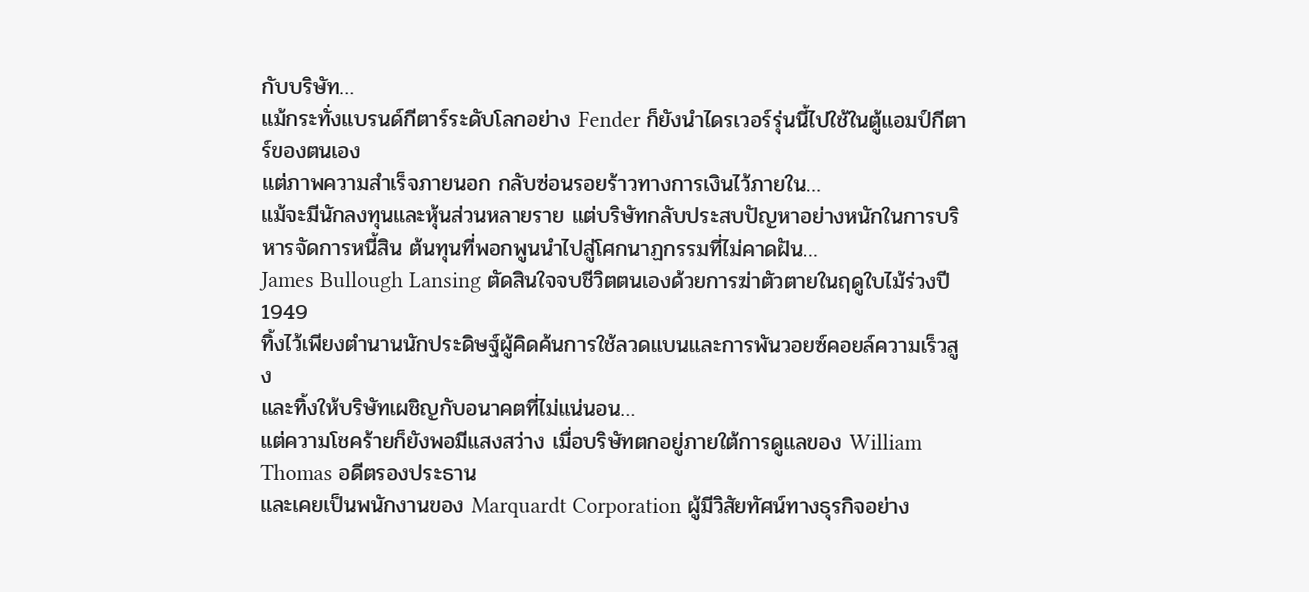กับบริษัท…
แม้กระทั่งแบรนด์กีตาร์ระดับโลกอย่าง Fender ก็ยังนำไดรเวอร์รุ่นนี้ไปใช้ในตู้แอมป์กีตาร์ของตนเอง
แต่ภาพความสำเร็จภายนอก กลับซ่อนรอยร้าวทางการเงินไว้ภายใน…
แม้จะมีนักลงทุนและหุ้นส่วนหลายราย แต่บริษัทกลับประสบปัญหาอย่างหนักในการบริหารจัดการหนี้สิน ต้นทุนที่พอกพูนนำไปสู่โศกนาฏกรรมที่ไม่คาดฝัน…
James Bullough Lansing ตัดสินใจจบชีวิตตนเองด้วยการฆ่าตัวตายในฤดูใบไม้ร่วงปี 1949
ทิ้งไว้เพียงตำนานนักประดิษฐ์ผู้คิดค้นการใช้ลวดแบนและการพันวอยซ์คอยล์ความเร็วสูง
และทิ้งให้บริษัทเผชิญกับอนาคตที่ไม่แน่นอน…
แต่ความโชคร้ายก็ยังพอมีแสงสว่าง เมื่อบริษัทตกอยู่ภายใต้การดูแลของ William Thomas อดีตรองประธาน
และเคยเป็นพนักงานของ Marquardt Corporation ผู้มีวิสัยทัศน์ทางธุรกิจอย่าง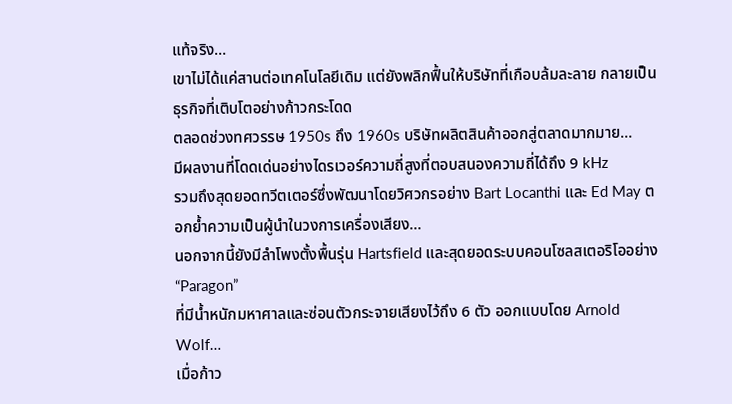แท้จริง…
เขาไม่ได้แค่สานต่อเทคโนโลยีเดิม แต่ยังพลิกฟื้นให้บริษัทที่เกือบล้มละลาย กลายเป็นธุรกิจที่เติบโตอย่างก้าวกระโดด
ตลอดช่วงทศวรรษ 1950s ถึง 1960s บริษัทผลิตสินค้าออกสู่ตลาดมากมาย…
มีผลงานที่โดดเด่นอย่างไดรเวอร์ความถี่สูงที่ตอบสนองความถี่ได้ถึง 9 kHz
รวมถึงสุดยอดทวีตเตอร์ซึ่งพัฒนาโดยวิศวกรอย่าง Bart Locanthi และ Ed May ตอกย้ำความเป็นผู้นำในวงการเครื่องเสียง…
นอกจากนี้ยังมีลำโพงตั้งพื้นรุ่น Hartsfield และสุดยอดระบบคอนโซลสเตอริโออย่าง “Paragon”
ที่มีน้ำหนักมหาศาลและซ่อนตัวกระจายเสียงไว้ถึง 6 ตัว ออกแบบโดย Arnold Wolf…
เมื่อก้าว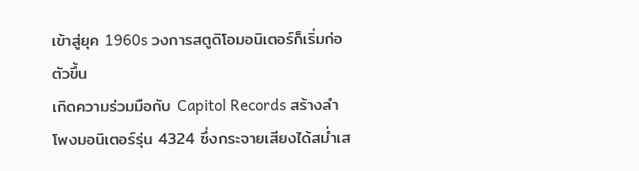เข้าสู่ยุค 1960s วงการสตูดิโอมอนิเตอร์ก็เริ่มก่อตัวขึ้น
เกิดความร่วมมือกับ Capitol Records สร้างลำโพงมอนิเตอร์รุ่น 4324 ซึ่งกระจายเสียงได้สม่ำเส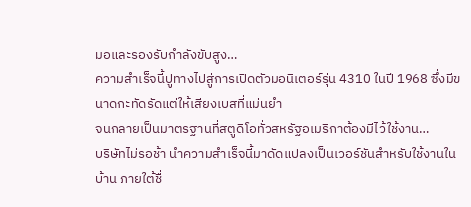มอและรองรับกำลังขับสูง…
ความสำเร็จนี้ปูทางไปสู่การเปิดตัวมอนิเตอร์รุ่น 4310 ในปี 1968 ซึ่งมีขนาดกะทัดรัดแต่ให้เสียงเบสที่แม่นยำ
จนกลายเป็นมาตรฐานที่สตูดิโอทั่วสหรัฐอเมริกาต้องมีไว้ใช้งาน…
บริษัทไม่รอช้า นำความสำเร็จนี้มาดัดแปลงเป็นเวอร์ชันสำหรับใช้งานในบ้าน ภายใต้ชื่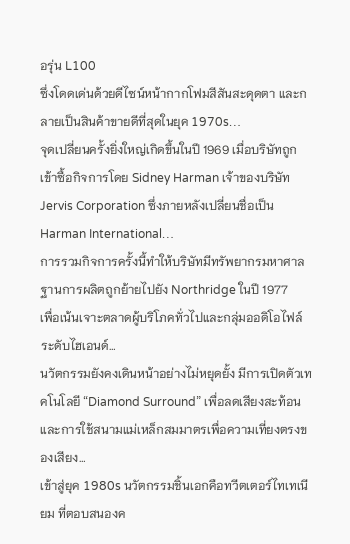อรุ่น L100
ซึ่งโดดเด่นด้วยดีไซน์หน้ากากโฟมสีสันสะดุดตา และกลายเป็นสินค้าขายดีที่สุดในยุค 1970s…
จุดเปลี่ยนครั้งยิ่งใหญ่เกิดขึ้นในปี 1969 เมื่อบริษัทถูกเข้าซื้อกิจการโดย Sidney Harman เจ้าของบริษัท Jervis Corporation ซึ่งภายหลังเปลี่ยนชื่อเป็น Harman International…
การรวมกิจการครั้งนี้ทำให้บริษัทมีทรัพยากรมหาศาล ฐานการผลิตถูกย้ายไปยัง Northridge ในปี 1977
เพื่อเน้นเจาะตลาดผู้บริโภคทั่วไปและกลุ่มออดิโอไฟล์ระดับไฮเอนด์…
นวัตกรรมยังคงเดินหน้าอย่างไม่หยุดยั้ง มีการเปิดตัวเทคโนโลยี “Diamond Surround” เพื่อลดเสียงสะท้อน และการใช้สนามแม่เหล็กสมมาตรเพื่อความเที่ยงตรงของเสียง…
เข้าสู่ยุค 1980s นวัตกรรมชิ้นเอกคือทวีตเตอร์ไทเทเนียม ที่ตอบสนองค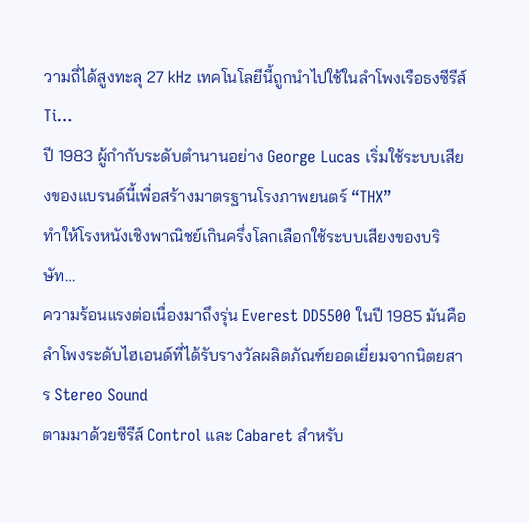วามถี่ได้สูงทะลุ 27 kHz เทคโนโลยีนี้ถูกนำไปใช้ในลำโพงเรือธงซีรีส์ Ti…
ปี 1983 ผู้กำกับระดับตำนานอย่าง George Lucas เริ่มใช้ระบบเสียงของแบรนด์นี้เพื่อสร้างมาตรฐานโรงภาพยนตร์ “THX”
ทำให้โรงหนังเชิงพาณิชย์เกินครึ่งโลกเลือกใช้ระบบเสียงของบริษัท…
ความร้อนแรงต่อเนื่องมาถึงรุ่น Everest DD5500 ในปี 1985 มันคือลำโพงระดับไฮเอนด์ที่ได้รับรางวัลผลิตภัณฑ์ยอดเยี่ยมจากนิตยสาร Stereo Sound
ตามมาด้วยซีรีส์ Control และ Cabaret สำหรับ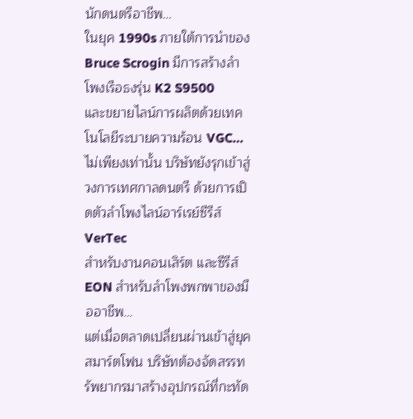นักดนตรีอาชีพ…
ในยุค 1990s ภายใต้การนำของ Bruce Scrogin มีการสร้างลำโพงเรือธงรุ่น K2 S9500
และขยายไลน์การผลิตด้วยเทคโนโลยีระบายความร้อน VGC…
ไม่เพียงเท่านั้น บริษัทยังรุกเข้าสู่วงการเทศกาลดนตรี ด้วยการเปิดตัวลำโพงไลน์อาร์เรย์ซีรีส์ VerTec
สำหรับงานคอนเสิร์ต และซีรีส์ EON สำหรับลำโพงพกพาของมืออาชีพ…
แต่เมื่อตลาดเปลี่ยนผ่านเข้าสู่ยุคสมาร์ตโฟน บริษัทต้องจัดสรรทรัพยากรมาสร้างอุปกรณ์ที่กะทัด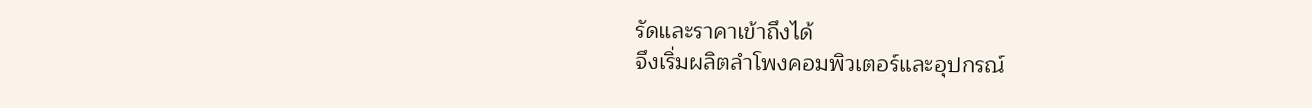รัดและราคาเข้าถึงได้
จึงเริ่มผลิตลำโพงคอมพิวเตอร์และอุปกรณ์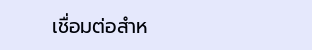เชื่อมต่อสำห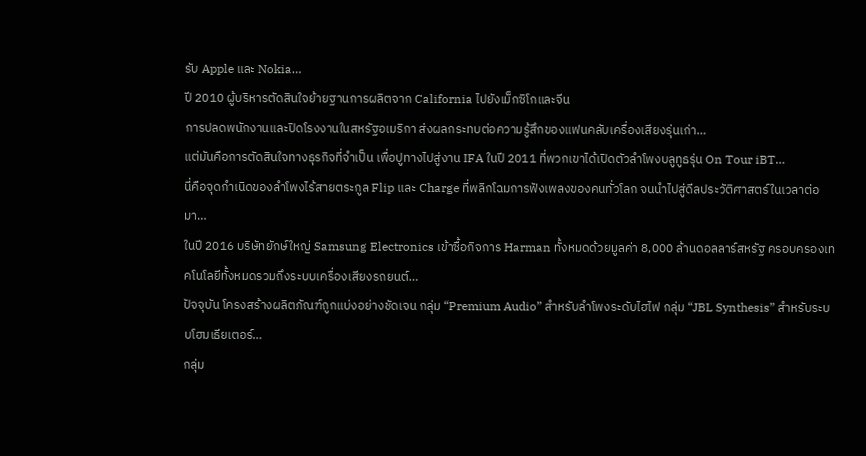รับ Apple และ Nokia…
ปี 2010 ผู้บริหารตัดสินใจย้ายฐานการผลิตจาก California ไปยังเม็กซิโกและจีน
การปลดพนักงานและปิดโรงงานในสหรัฐอเมริกา ส่งผลกระทบต่อความรู้สึกของแฟนคลับเครื่องเสียงรุ่นเก่า…
แต่มันคือการตัดสินใจทางธุรกิจที่จำเป็น เพื่อปูทางไปสู่งาน IFA ในปี 2011 ที่พวกเขาได้เปิดตัวลำโพงบลูทูธรุ่น On Tour iBT…
นี่คือจุดกำเนิดของลำโพงไร้สายตระกูล Flip และ Charge ที่พลิกโฉมการฟังเพลงของคนทั่วโลก จนนำไปสู่ดีลประวัติศาสตร์ในเวลาต่อมา…
ในปี 2016 บริษัทยักษ์ใหญ่ Samsung Electronics เข้าซื้อกิจการ Harman ทั้งหมดด้วยมูลค่า 8,000 ล้านดอลลาร์สหรัฐ ครอบครองเทคโนโลยีทั้งหมดรวมถึงระบบเครื่องเสียงรถยนต์…
ปัจจุบัน โครงสร้างผลิตภัณฑ์ถูกแบ่งอย่างชัดเจน กลุ่ม “Premium Audio” สำหรับลำโพงระดับไฮไฟ กลุ่ม “JBL Synthesis” สำหรับระบบโฮมเธียเตอร์…
กลุ่ม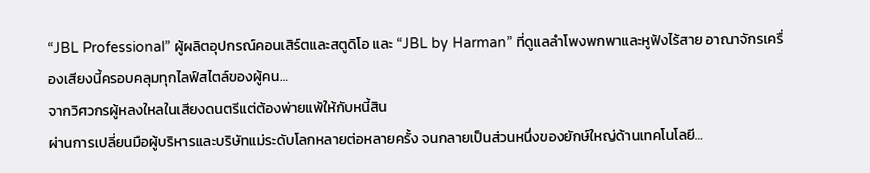“JBL Professional” ผู้ผลิตอุปกรณ์คอนเสิร์ตและสตูดิโอ และ “JBL by Harman” ที่ดูแลลำโพงพกพาและหูฟังไร้สาย อาณาจักรเครื่องเสียงนี้ครอบคลุมทุกไลฟ์สไตล์ของผู้คน…
จากวิศวกรผู้หลงใหลในเสียงดนตรีแต่ต้องพ่ายแพ้ให้กับหนี้สิน
ผ่านการเปลี่ยนมือผู้บริหารและบริษัทแม่ระดับโลกหลายต่อหลายครั้ง จนกลายเป็นส่วนหนึ่งของยักษ์ใหญ่ด้านเทคโนโลยี…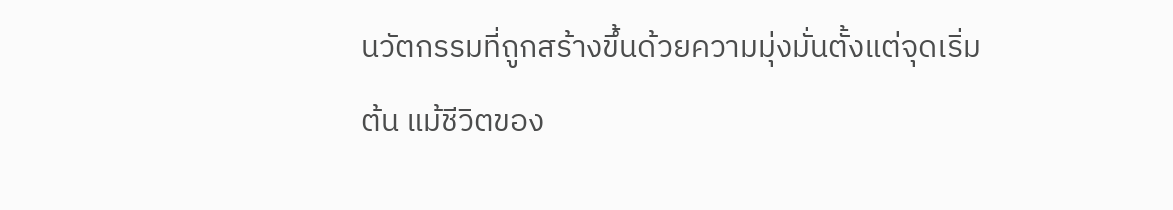นวัตกรรมที่ถูกสร้างขึ้นด้วยความมุ่งมั่นตั้งแต่จุดเริ่มต้น แม้ชีวิตของ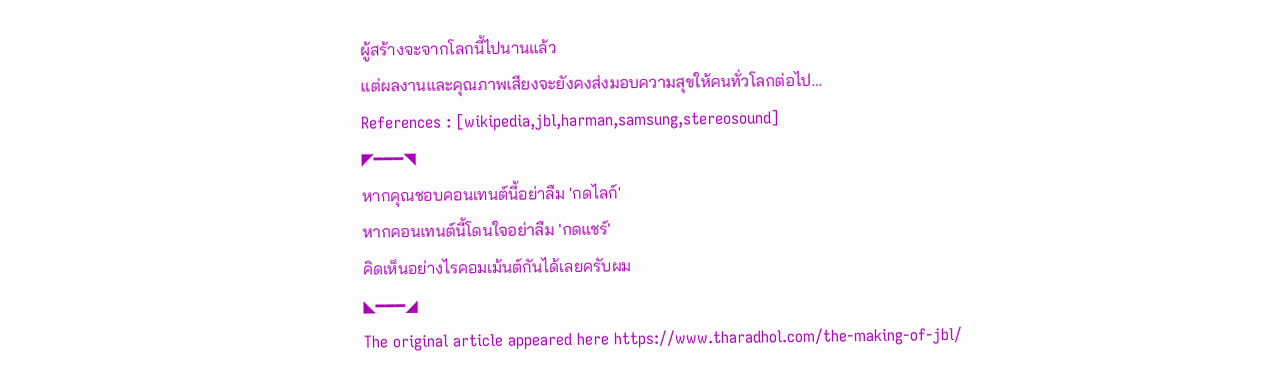ผู้สร้างจะจากโลกนี้ไปนานแล้ว
แต่ผลงานและคุณภาพเสียงจะยังคงส่งมอบความสุขให้คนทั่วโลกต่อไป…
References : [wikipedia,jbl,harman,samsung,stereosound]
◤━━━◥
หากคุณชอบคอนเทนต์นี้อย่าลืม 'กดไลก์'
หากคอนเทนต์นี้โดนใจอย่าลืม 'กดแชร์'
คิดเห็นอย่างไรคอมเม้นต์กันได้เลยครับผม
◣━━━◢
The original article appeared here https://www.tharadhol.com/the-making-of-jbl/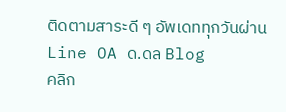ติดตามสาระดี ๆ อัพเดททุกวันผ่าน Line OA ด.ดล Blog
คลิก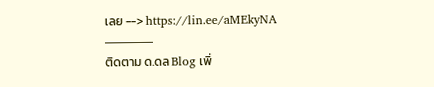เลย --> https://lin.ee/aMEkyNA
———––
ติดตาม ด.ดล Blog เพิ่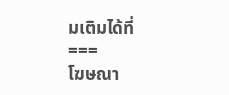มเติมได้ที่
===
โฆษณา